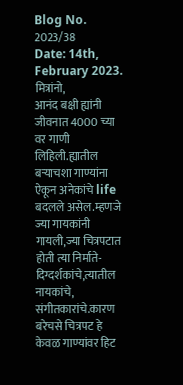Blog No. 2023/38
Date: 14th, February 2023.
मित्रांनो,
आनंद बक्षी ह्यांनी जीवनात 4000 च्या
वर गाणी लिहिली.ह्यातील बऱ्याचशा गाण्यांना ऐकून अनेकांचे life बदलले असेल.म्हणजे
ज्या गायकांनी गायली,ज्या चित्रपटात होती त्या निर्माते-दिग्दर्शकांचे,त्यातील
नायकांचे, संगीतकारांचे.कारण बरेचसे चित्रपट हे केवळ गाण्यांवर हिट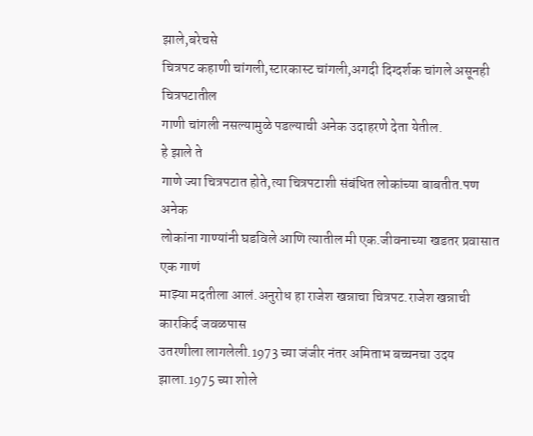झाले,बरेचसे
चित्रपट कहाणी चांगली,स्टारकास्ट चांगली,अगदी दिग्दर्शक चांगले असूनही चित्रपटातील
गाणी चांगली नसल्यामुळे पडल्याची अनेक उदाहरणे देता येतील.
हे झाले ते
गाणे ज्या चित्रपटात होते,त्या चित्रपटाशी संबंधित लोकांच्या बाबतीत.पण अनेक
लोकांना गाण्यांनी घडविले आणि त्यातील मी एक.जीवनाच्या खडतर प्रवासात एक गाणं
माझ्या मदतीला आलं.अनुरोध हा राजेश खन्नाचा चित्रपट.राजेश खन्नाची कारकिर्द जवळपास
उतरणीला लागलेली.1973 च्या जंजीर नंतर अमिताभ बच्चनचा उदय झाला.1975 च्या शोले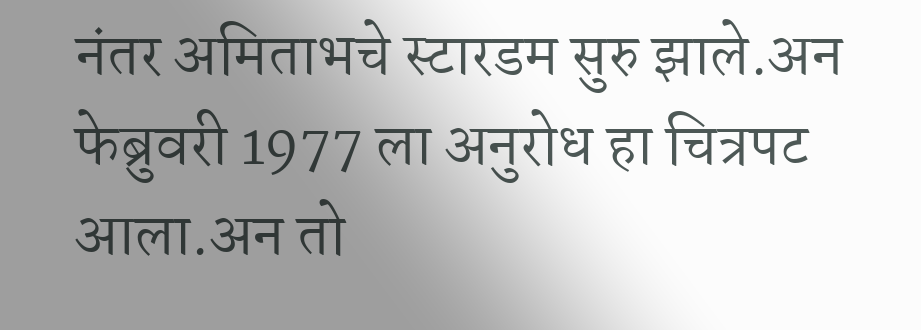नंतर अमिताभचे स्टारडम सुरु झाले.अन फेब्रुवरी 1977 ला अनुरोध हा चित्रपट आला.अन तो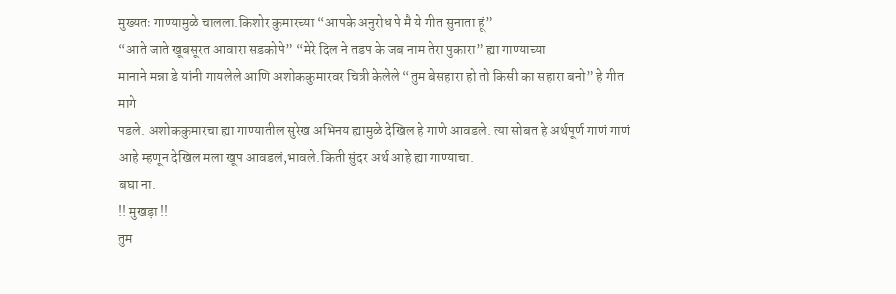मुख्यतः गाण्यामुळे चालला.किशोर कुमारच्या “आपके अनुरोध पे मै ये गीत सुनाता हूं”
“आते जाते खूबसूरत आवारा सडकोपे” “मेरे दिल ने तडप के जब नाम तेरा पुकारा” ह्या गाण्याच्या
मानाने मन्ना डे यांनी गायलेले आणि अशोककुमारवर चित्री केलेले “तुम बेसहारा हो तो किसी का सहारा बनो” हे गीत मागे
पडले. अशोककुमारचा ह्या गाण्यातील सुरेख अभिनय ह्यामुळे देखिल हे गाणे आवडले. त्या सोबत हे अर्थपूर्ण गाणं गाणं आहे म्हणून देखिल मला खूप आवडलं,भावले.किती सुंदर अर्थ आहे ह्या गाण्याचा.
बघा ना.
!! मुखड़ा !!
तुम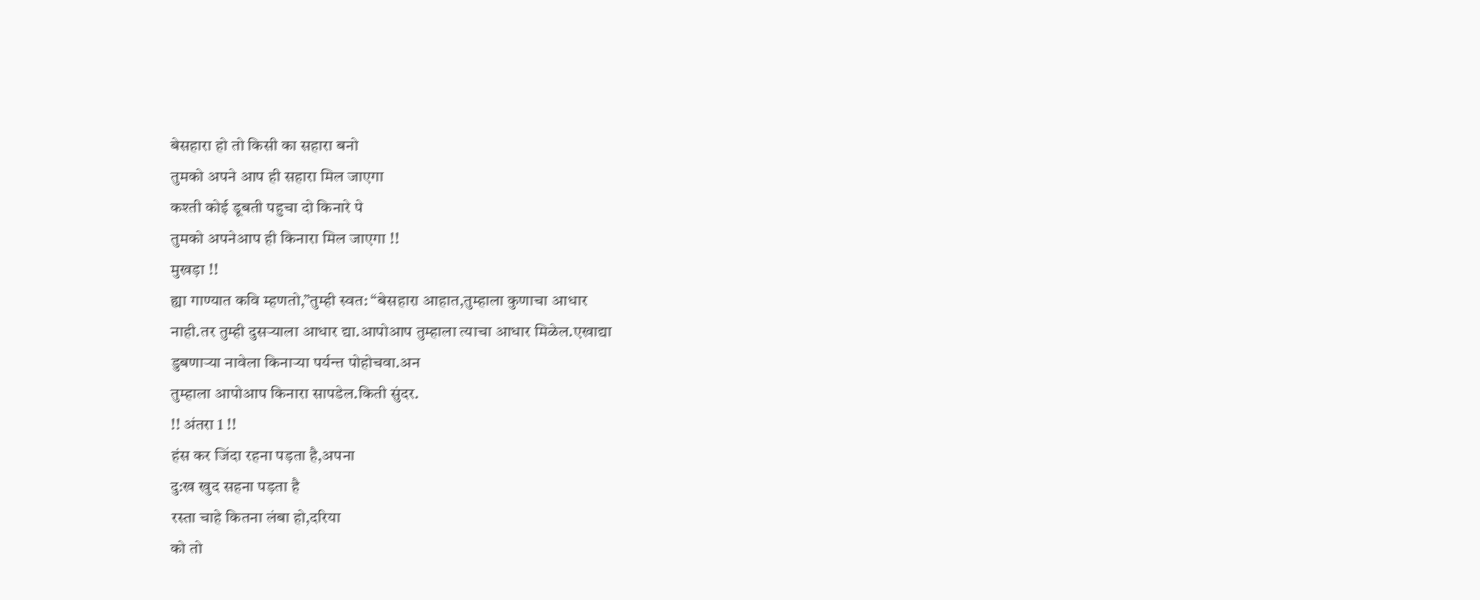बेसहारा हो तो किसी का सहारा बनो
तुमको अपने आप ही सहारा मिल जाएगा
कश्ती कोई डूबती पहुचा दो किनारे पे
तुमको अपनेआप ही किनारा मिल जाएगा !!
मुखड़ा !!
ह्या गाण्यात कवि म्हणतो,”तुम्ही स्वत: “बेसहारा आहात,तुम्हाला कुणाचा आधार
नाही.तर तुम्ही दुसऱ्याला आधार द्या.आपोआप तुम्हाला त्याचा आधार मिळेल.एखाद्या
डुबणाऱ्या नावेला किनाऱ्या पर्यन्त पोहोचवा.अन
तुम्हाला आपोआप किनारा सापडेल.किती सुंदर.
!! अंतरा 1 !!
हंस कर जिंदा रहना पड़ता है,अपना
दु:ख खुद सहना पड़ता है
रस्ता चाहे कितना लंबा हो,दरिया
को तो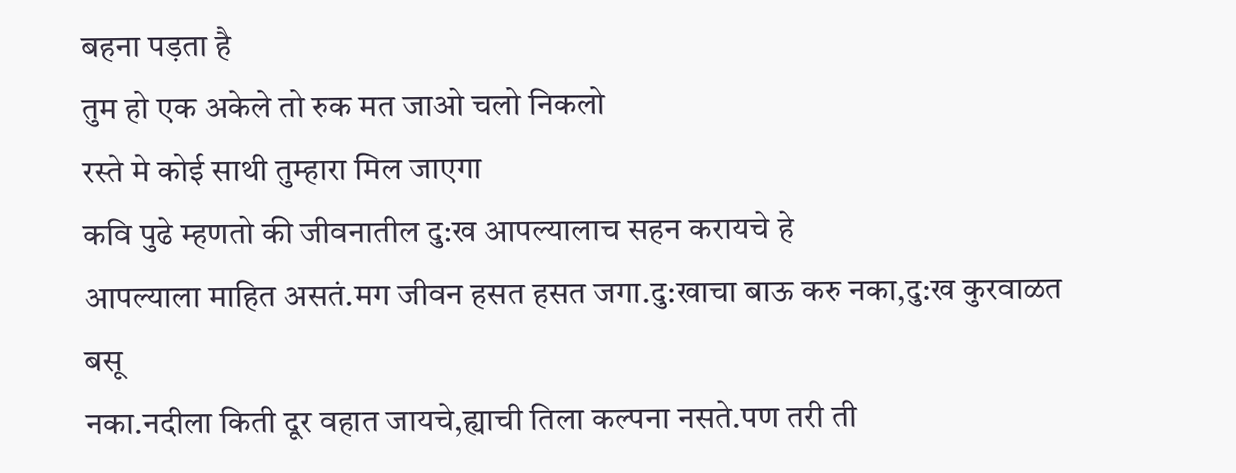बहना पड़ता है
तुम हो एक अकेले तो रुक मत जाओ चलो निकलो
रस्ते मे कोई साथी तुम्हारा मिल जाएगा
कवि पुढे म्हणतो की जीवनातील दु:ख आपल्यालाच सहन करायचे हे
आपल्याला माहित असतं.मग जीवन हसत हसत जगा.दु:खाचा बाऊ करु नका,दु:ख कुरवाळत बसू
नका.नदीला किती दूर वहात जायचे,ह्याची तिला कल्पना नसते.पण तरी ती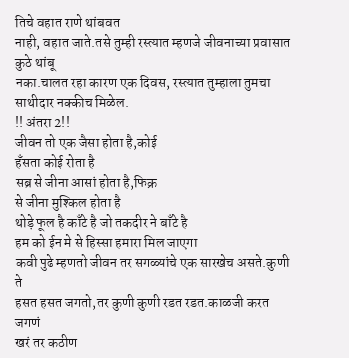तिचे वहात राणे थांबवत
नाही, वहात जाते.तसे तुम्ही रस्त्यात म्हणजे जीवनाच्या प्रवासात कुठे थांबू
नका.चालत रहा कारण एक दिवस, रस्त्यात तुम्हाला तुमचा साथीदार नक्कीच मिळेल.
!! अंतरा 2!!
जीवन तो एक जैसा होता है,कोई
हँसता कोई रोता है
सब्र से जीना आसां होता है,फिक्र
से जीना मुश्किल होता है
थोड़े फूल है काँटे है जो तकदीर ने बाँटे है
हम को ईन मे से हिस्सा हमारा मिल जाएगा
कवी पुढे म्हणतो जीवन तर सगळ्यांचे एक सारखेच असते.कुणी ते
हसत हसत जगतो,तर कुणी कुणी रडत रडत.काळजी करत जगणं
खरं तर कठीण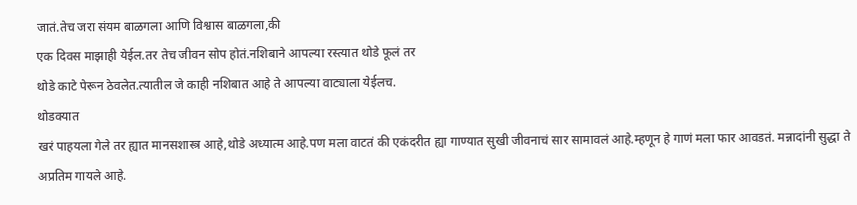जातं.तेच जरा संयम बाळगला आणि विश्वास बाळगला,की
एक दिवस माझाही येईल.तर तेच जीवन सोप होतं.नशिबाने आपल्या रस्त्यात थोडे फूलं तर
थोडे काटे पेरून ठेवलेत.त्यातील जे काही नशिबात आहे ते आपल्या वाट्याला येईलच.
थोडक्यात
खरं पाहयला गेले तर ह्यात मानसशास्त्र आहे,थोडे अध्यात्म आहे.पण मला वाटतं की एकंदरीत ह्या गाण्यात सुखी जीवनाचं सार सामावलं आहे.म्हणून हे गाणं मला फार आवडतं. मन्नादांनी सुद्धा ते अप्रतिम गायले आहे.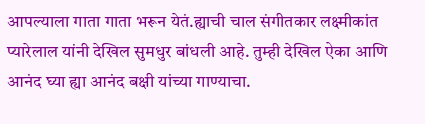आपल्याला गाता गाता भरून येतं.ह्याची चाल संगीतकार लक्ष्मीकांत प्यारेलाल यांनी देखिल सुमधुर बांधली आहे. तुम्ही देखिल ऐका आणि आनंद घ्या ह्या आनंद बक्षी यांच्या गाण्याचा.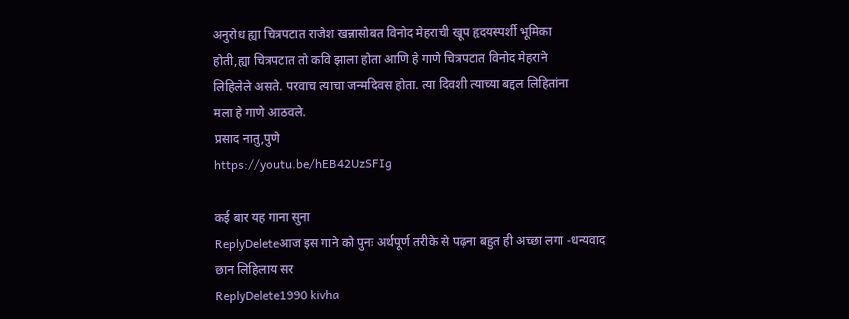अनुरोध ह्या चित्रपटात राजेश खन्नासोबत विनोद मेहराची खूप हृदयस्पर्शी भूमिका
होती,ह्या चित्रपटात तो कवि झाला होता आणि हे गाणे चित्रपटात विनोद मेहराने
लिहिलेले असते. परवाच त्याचा जन्मदिवस होता. त्या दिवशी त्याच्या बद्दल लिहितांना
मला हे गाणे आठवले.
प्रसाद नातु,पुणे
https://youtu.be/hEB42UzSFIg

कई बार यह गाना सुना
ReplyDeleteआज इस गाने को पुनः अर्थपूर्ण तरीके से पढ़ना बहुत ही अच्छा लगा -धन्यवाद
छान लिहिलाय सर
ReplyDelete1990 kivha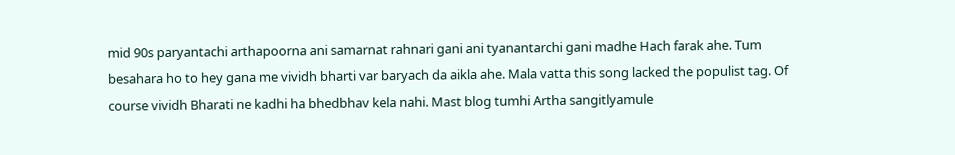mid 90s paryantachi arthapoorna ani samarnat rahnari gani ani tyanantarchi gani madhe Hach farak ahe. Tum besahara ho to hey gana me vividh bharti var baryach da aikla ahe. Mala vatta this song lacked the populist tag. Of course vividh Bharati ne kadhi ha bhedbhav kela nahi. Mast blog tumhi Artha sangitlyamule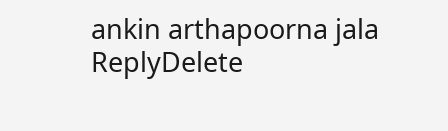ankin arthapoorna jala
ReplyDelete